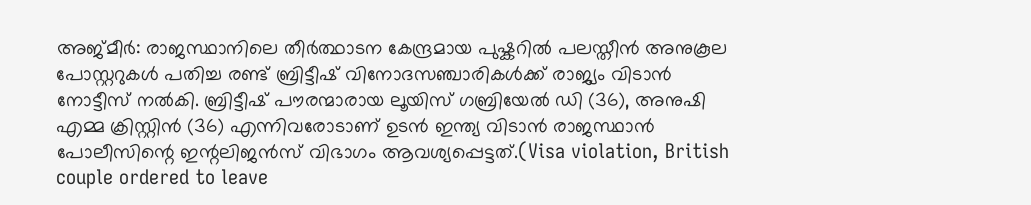അജ്മീർ: രാജസ്ഥാനിലെ തീർത്ഥാടന കേന്ദ്രമായ പുഷ്കറിൽ പലസ്തീൻ അനുകൂല പോസ്റ്ററുകൾ പതിച്ച രണ്ട് ബ്രിട്ടീഷ് വിനോദസഞ്ചാരികൾക്ക് രാജ്യം വിടാൻ നോട്ടീസ് നൽകി. ബ്രിട്ടീഷ് പൗരന്മാരായ ലൂയിസ് ഗബ്രിയേൽ ഡി (36), അനുഷി എമ്മ ക്രിസ്റ്റിൻ (36) എന്നിവരോടാണ് ഉടൻ ഇന്ത്യ വിടാൻ രാജസ്ഥാൻ പോലീസിന്റെ ഇന്റലിജൻസ് വിഭാഗം ആവശ്യപ്പെട്ടത്.(Visa violation, British couple ordered to leave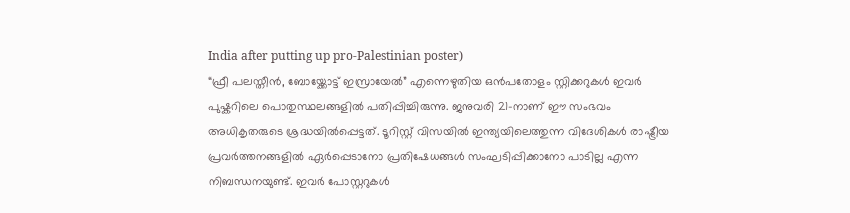India after putting up pro-Palestinian poster)
“ഫ്രീ പലസ്തീൻ, ബോയ്ക്കോട്ട് ഇസ്രായേൽ” എന്നെഴുതിയ ഒൻപതോളം സ്റ്റിക്കറുകൾ ഇവർ പുഷ്കറിലെ പൊതുസ്ഥലങ്ങളിൽ പതിപ്പിച്ചിരുന്നു. ജനുവരി 21-നാണ് ഈ സംഭവം അധികൃതരുടെ ശ്രദ്ധയിൽപ്പെട്ടത്. ടൂറിസ്റ്റ് വിസയിൽ ഇന്ത്യയിലെത്തുന്ന വിദേശികൾ രാഷ്ട്രീയ പ്രവർത്തനങ്ങളിൽ ഏർപ്പെടാനോ പ്രതിഷേധങ്ങൾ സംഘടിപ്പിക്കാനോ പാടില്ല എന്ന നിബന്ധനയുണ്ട്. ഇവർ പോസ്റ്ററുകൾ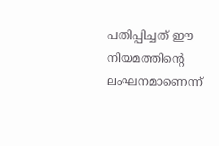പതിപ്പിച്ചത് ഈ നിയമത്തിന്റെ ലംഘനമാണെന്ന്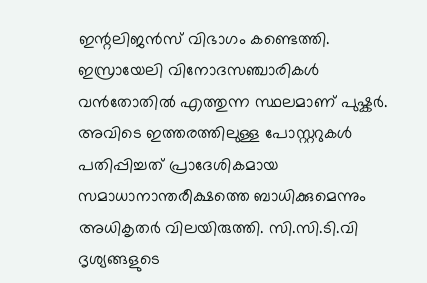ഇന്റലിജൻസ് വിഭാഗം കണ്ടെത്തി.
ഇസ്രായേലി വിനോദസഞ്ചാരികൾ വൻതോതിൽ എത്തുന്ന സ്ഥലമാണ് പുഷ്കർ. അവിടെ ഇത്തരത്തിലുള്ള പോസ്റ്ററുകൾ പതിപ്പിച്ചത് പ്രാദേശികമായ സമാധാനാന്തരീക്ഷത്തെ ബാധിക്കുമെന്നും അധികൃതർ വിലയിരുത്തി. സി.സി.ടി.വി ദൃശ്യങ്ങളുടെ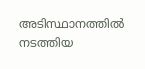അടിസ്ഥാനത്തിൽ നടത്തിയ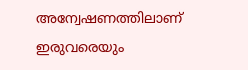അന്വേഷണത്തിലാണ് ഇരുവരെയും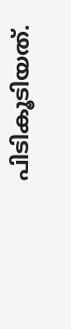പിടികൂടിയത്.